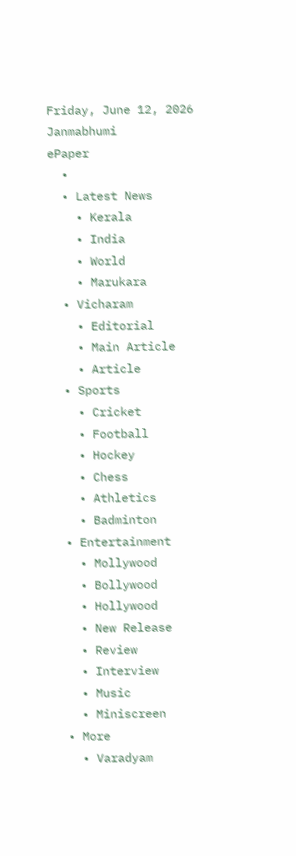Friday, June 12, 2026
Janmabhumi
ePaper
  •
  • Latest News
    • Kerala
    • India
    • World
    • Marukara
  • Vicharam
    • Editorial
    • Main Article
    • Article
  • Sports
    • Cricket
    • Football
    • Hockey
    • Chess
    • Athletics
    • Badminton
  • Entertainment
    • Mollywood
    • Bollywood
    • Hollywood
    • New Release
    • Review
    • Interview
    • Music
    • Miniscreen
  • More
    • Varadyam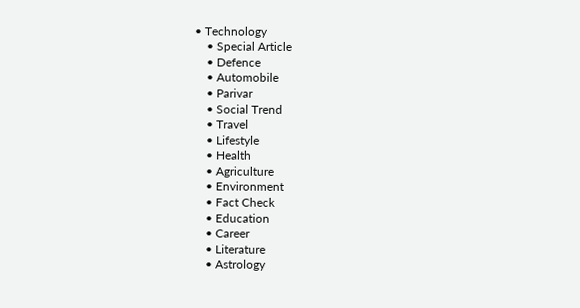• Technology
    • Special Article
    • Defence
    • Automobile
    • Parivar
    • Social Trend
    • Travel
    • Lifestyle
    • Health
    • Agriculture
    • Environment
    • Fact Check
    • Education
    • Career
    • Literature
    • Astrology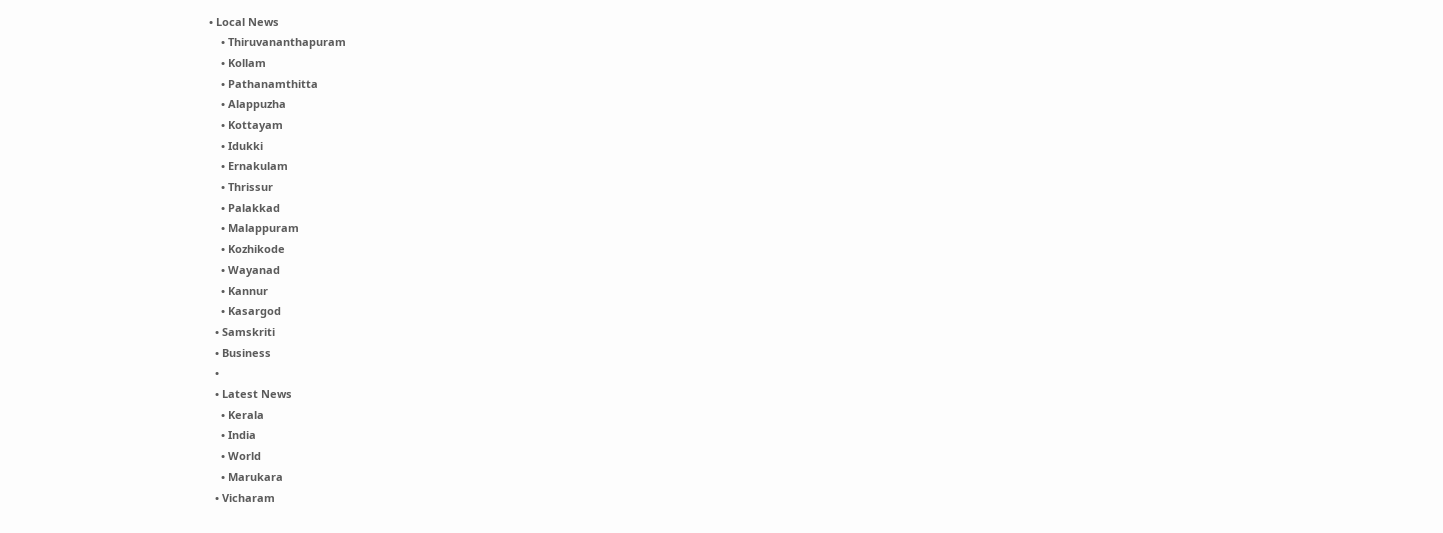• Local News
    • Thiruvananthapuram
    • Kollam
    • Pathanamthitta
    • Alappuzha
    • Kottayam
    • Idukki
    • Ernakulam
    • Thrissur
    • Palakkad
    • Malappuram
    • Kozhikode
    • Wayanad
    • Kannur
    • Kasargod
  • Samskriti
  • Business
  •
  • Latest News
    • Kerala
    • India
    • World
    • Marukara
  • Vicharam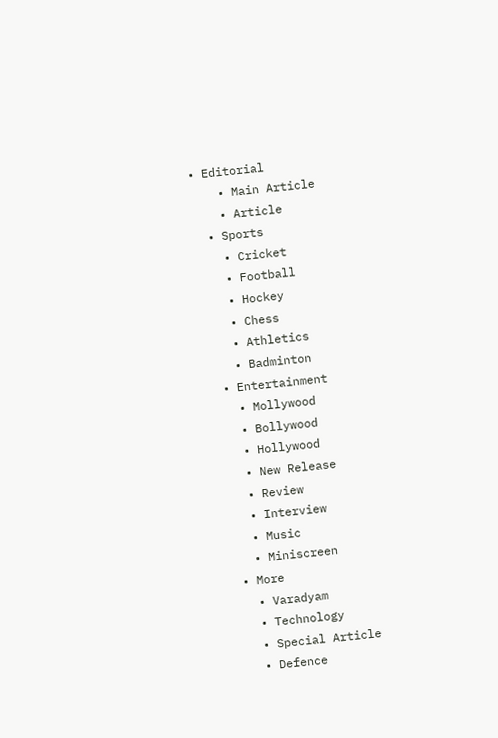• Editorial
    • Main Article
    • Article
  • Sports
    • Cricket
    • Football
    • Hockey
    • Chess
    • Athletics
    • Badminton
  • Entertainment
    • Mollywood
    • Bollywood
    • Hollywood
    • New Release
    • Review
    • Interview
    • Music
    • Miniscreen
  • More
    • Varadyam
    • Technology
    • Special Article
    • Defence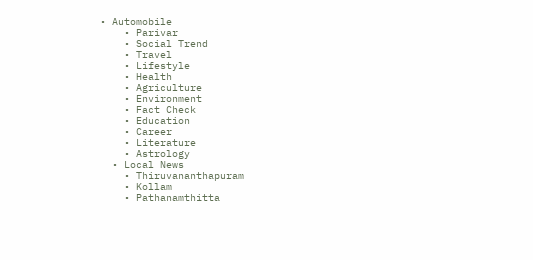• Automobile
    • Parivar
    • Social Trend
    • Travel
    • Lifestyle
    • Health
    • Agriculture
    • Environment
    • Fact Check
    • Education
    • Career
    • Literature
    • Astrology
  • Local News
    • Thiruvananthapuram
    • Kollam
    • Pathanamthitta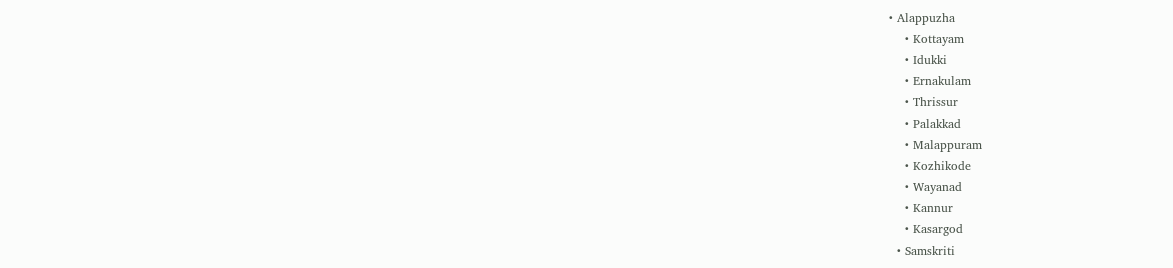• Alappuzha
    • Kottayam
    • Idukki
    • Ernakulam
    • Thrissur
    • Palakkad
    • Malappuram
    • Kozhikode
    • Wayanad
    • Kannur
    • Kasargod
  • Samskriti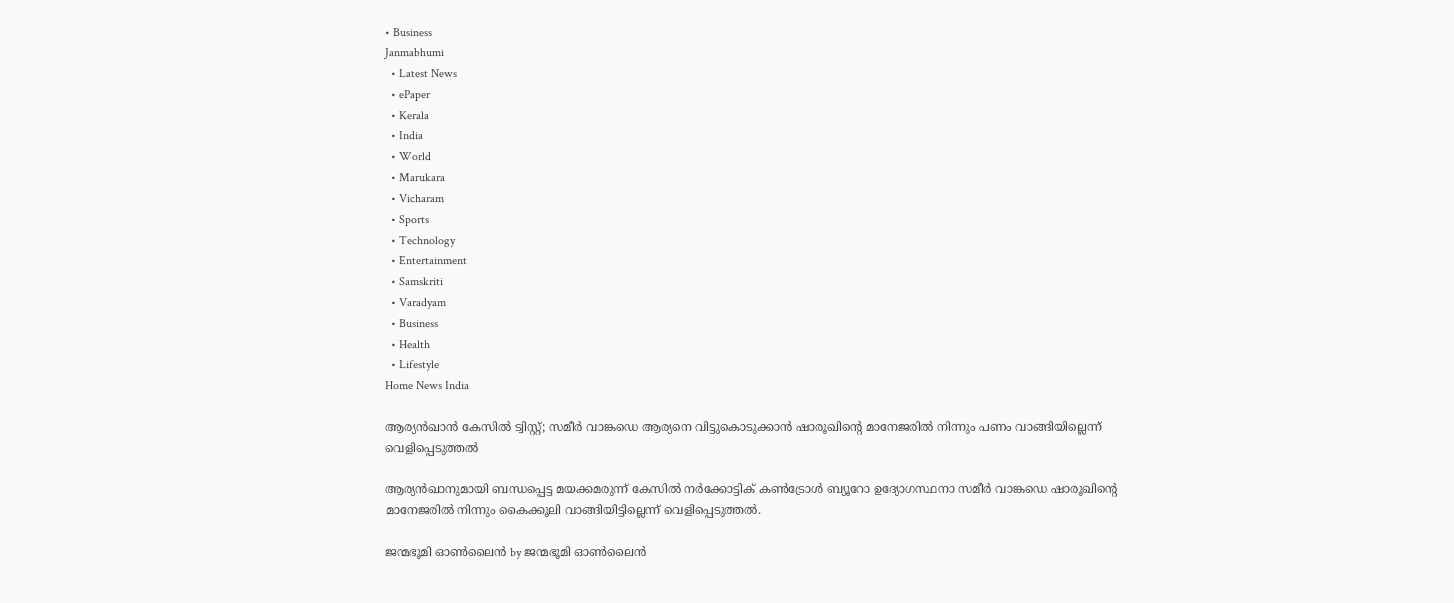• Business
Janmabhumi
  • Latest News
  • ePaper
  • Kerala
  • India
  • World
  • Marukara
  • Vicharam
  • Sports
  • Technology
  • Entertainment
  • Samskriti
  • Varadyam
  • Business
  • Health
  • Lifestyle
Home News India

ആര്യന്‍ഖാന്‍ കേസില്‍ ട്വിസ്റ്റ്; സമീര്‍ വാങ്ക‍ഡെ ആര്യനെ വിട്ടുകൊടുക്കാന്‍ ഷാരൂഖിന്റെ മാനേജരില്‍ നിന്നും പണം വാങ്ങിയില്ലെന്ന് വെളിപ്പെടുത്തല്‍

ആര്യന്‍ഖാനുമായി ബന്ധപ്പെട്ട മയക്കമരുന്ന് കേസില്‍ നര്‍ക്കോട്ടിക് കണ്‍ട്രോള്‍ ബ്യൂറോ ഉദ്യോഗസ്ഥനാ സമീര്‍ വാങ്കഡെ ഷാരൂഖിന്റെ മാനേജരില്‍ നിന്നും കൈക്കൂലി വാങ്ങിയിട്ടില്ലെന്ന് വെളിപ്പെടുത്തല്‍.

ജന്മഭൂമി ഓണ്‍ലൈന്‍ by ജന്മഭൂമി ഓണ്‍ലൈന്‍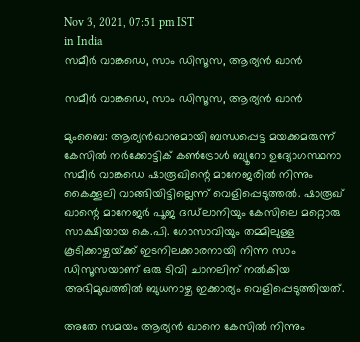Nov 3, 2021, 07:51 pm IST
in India
സമീര്‍ വാങ്കഡെ, സാം ഡിസൂസ, ആര്യന്‍ ഖാന്‍

സമീര്‍ വാങ്കഡെ, സാം ഡിസൂസ, ആര്യന്‍ ഖാന്‍

മുംബൈ: ആര്യന്‍ഖാനുമായി ബന്ധപ്പെട്ട മയക്കമരുന്ന് കേസില്‍ നര്‍ക്കോട്ടിക് കണ്‍ട്രോള്‍ ബ്യൂറോ ഉദ്യോഗസ്ഥനാ സമീര്‍ വാങ്കഡെ ഷാരൂഖിന്റെ മാനേജരില്‍ നിന്നും കൈക്കൂലി വാങ്ങിയിട്ടില്ലെന്ന് വെളിപ്പെടുത്തല്‍. ഷാരൂഖ് ഖാന്റെ മാനേജര്‍ പൂജ ദഡ്‌ലാനിയും കേസിലെ മറ്റൊരു സാക്ഷിയായ കെ.പി. ഗോസാവിയും തമ്മിലുള്ള കൂടിക്കാഴ്ചയ്‌ക്ക് ഇടനിലക്കാരനായി നിന്ന സാം ഡിസൂസയാണ് ഒരു ടിവി ചാനലിന് നല്‍കിയ അഭിമുഖത്തില്‍ ബുധനാഴ്ച ഇക്കാര്യം വെളിപ്പെടുത്തിയത്.

അതേ സമയം ആര്യന്‍ ഖാനെ കേസില്‍ നിന്നും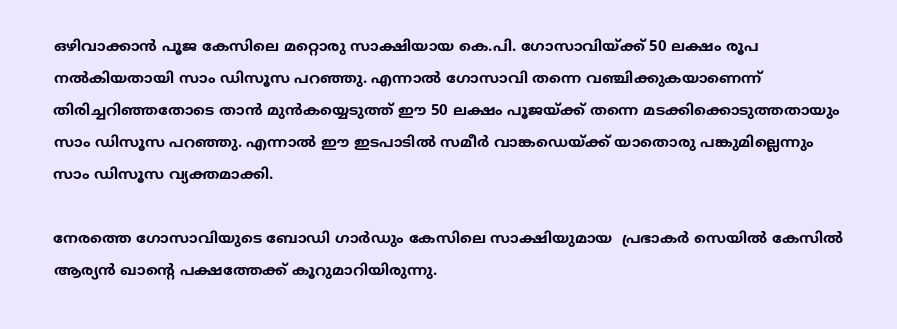ഒഴിവാക്കാന്‍ പൂജ കേസിലെ മറ്റൊരു സാക്ഷിയായ കെ.പി. ഗോസാവിയ്‌ക്ക് 50 ലക്ഷം രൂപ നല്‍കിയതായി സാം ഡിസൂസ പറഞ്ഞു. എന്നാല്‍ ഗോസാവി തന്നെ വഞ്ചിക്കുകയാണെന്ന് തിരിച്ചറിഞ്ഞതോടെ താന്‍ മുന്‍കയ്യെടുത്ത് ഈ 50 ലക്ഷം പൂജയ്‌ക്ക് തന്നെ മടക്കിക്കൊടുത്തതായും സാം ഡിസൂസ പറഞ്ഞു. എന്നാല്‍ ഈ ഇടപാടില്‍ സമീര്‍ വാങ്കഡെയ്‌ക്ക് യാതൊരു പങ്കുമില്ലെന്നും സാം ഡിസൂസ വ്യക്തമാക്കി.

നേരത്തെ ഗോസാവിയുടെ ബോഡി ഗാര്‍ഡും കേസിലെ സാക്ഷിയുമായ  പ്രഭാകര്‍ സെയില്‍ കേസില്‍ ആര്യന്‍ ഖാന്റെ പക്ഷത്തേക്ക് കൂറുമാറിയിരുന്നു.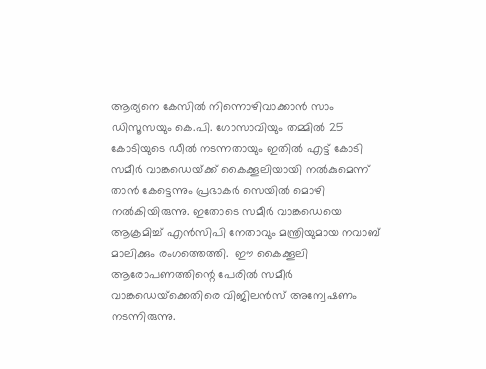ആര്യനെ കേസില്‍ നിന്നൊഴിവാക്കാന്‍ സാം ഡിസൂസയും കെ.പി. ഗോസാവിയും തമ്മില്‍ 25 കോടിയുടെ ഡീല്‍ നടന്നതായും ഇതില്‍ എട്ട് കോടി സമീര്‍ വാങ്കഡെയ്‌ക്ക് കൈക്കൂലിയായി നല്‍കുമെന്ന് താന്‍ കേട്ടെന്നും പ്രഭാകര്‍ സെയില്‍ മൊഴി നല്‍കിയിരുന്നു. ഇതോടെ സമീര്‍ വാങ്കഡെയെ ആക്രമിച്ച് എന്‍സിപി നേതാവും മന്ത്രിയുമായ നവാബ് മാലിക്കും രംഗത്തെത്തി.  ഈ കൈക്കൂലി ആരോപണത്തിന്റെ പേരില്‍ സമീര്‍ വാങ്കഡെയ്‌ക്കെതിരെ വിജിലന്‍സ് അന്വേഷണം നടന്നിരുന്നു.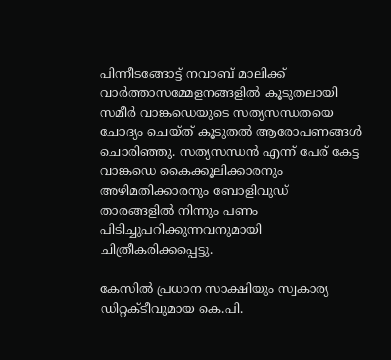പിന്നീടങ്ങോട്ട് നവാബ് മാലിക്ക് വാര്‍ത്താസമ്മേളനങ്ങളില്‍ കൂടുതലായി സമീര്‍ വാങ്കഡെയുടെ സത്യസന്ധതയെ ചോദ്യം ചെയ്ത് കൂടുതല്‍ ആരോപണങ്ങള്‍ ചൊരിഞ്ഞു. സത്യസന്ധന്‍ എന്ന് പേര് കേട്ട വാങ്കഡെ കൈക്കൂലിക്കാരനും അഴിമതിക്കാരനും ബോളിവുഡ് താരങ്ങളില്‍ നിന്നും പണം പിടിച്ചുപറിക്കുന്നവനുമായി ചിത്രീകരിക്കപ്പെട്ടു.

കേസില്‍ പ്രധാന സാക്ഷിയും സ്വകാര്യ ഡിറ്റക്ടീവുമായ കെ.പി.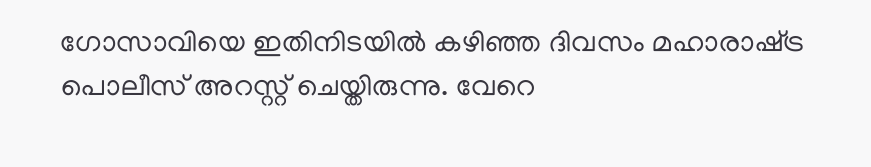ഗോസാവിയെ ഇതിനിടയില്‍ കഴിഞ്ഞ ദിവസം മഹാരാഷ്‌ട്ര പൊലീസ് അറസ്റ്റ് ചെയ്തിരുന്നു. വേറെ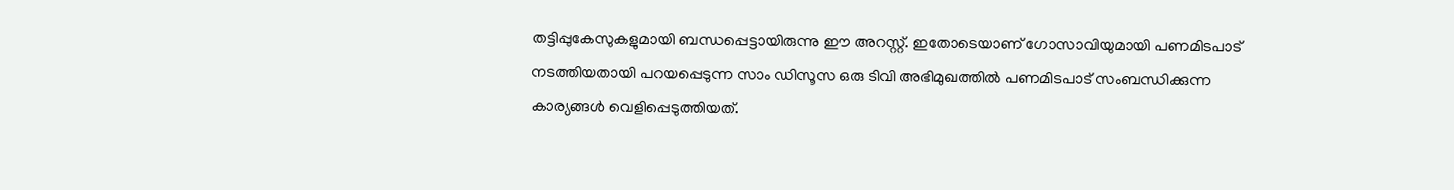തട്ടിപ്പുകേസുകളുമായി ബന്ധപ്പെട്ടായിരുന്നു ഈ അറസ്റ്റ്. ഇതോടെയാണ് ഗോസാവിയുമായി പണമിടപാട് നടത്തിയതായി പറയപ്പെടുന്ന സാം ഡിസൂസ ഒരു ടിവി അഭിമുഖത്തില്‍ പണമിടപാട് സംബന്ധിക്കുന്ന കാര്യങ്ങള്‍ വെളിപ്പെടുത്തിയത്.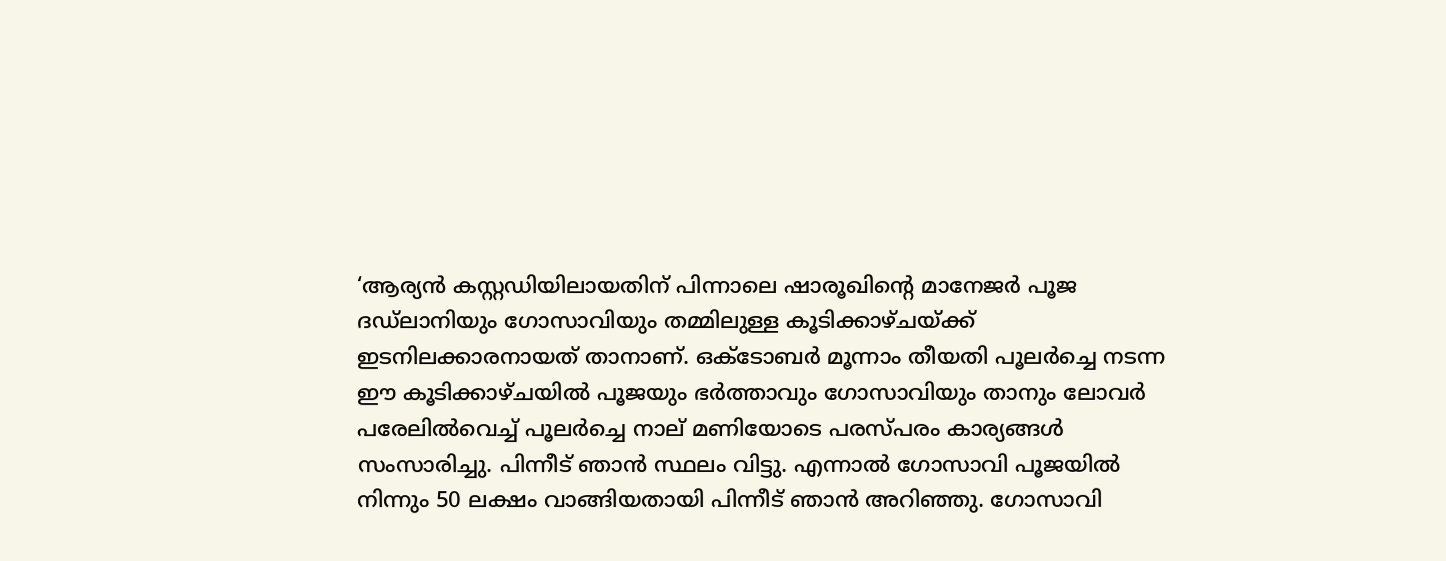‘ആര്യന്‍ കസ്റ്റഡിയിലായതിന് പിന്നാലെ ഷാരൂഖിന്റെ മാനേജര്‍ പൂജ ദഡ്‌ലാനിയും ഗോസാവിയും തമ്മിലുള്ള കൂടിക്കാഴ്ചയ്‌ക്ക് ഇടനിലക്കാരനായത് താനാണ്. ഒക്ടോബര്‍ മൂന്നാം തീയതി പൂലര്‍ച്ചെ നടന്ന ഈ കൂടിക്കാഴ്ചയില്‍ പൂജയും ഭര്‍ത്താവും ഗോസാവിയും താനും ലോവര്‍ പരേലില്‍വെച്ച് പൂലര്‍ച്ചെ നാല് മണിയോടെ പരസ്പരം കാര്യങ്ങള്‍ സംസാരിച്ചു. പിന്നീട് ഞാന്‍ സ്ഥലം വിട്ടു. എന്നാല്‍ ഗോസാവി പൂജയില്‍ നിന്നും 50 ലക്ഷം വാങ്ങിയതായി പിന്നീട് ഞാന്‍ അറിഞ്ഞു. ഗോസാവി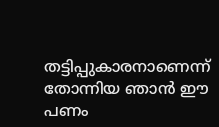തട്ടിപ്പുകാരനാണെന്ന് തോന്നിയ ഞാന്‍ ഈ പണം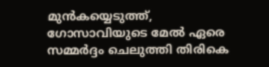മുന്‍കയ്യെടുത്ത്, ഗോസാവിയുടെ മേല്‍ ഏരെ സമ്മര്‍ദ്ദം ചെലുത്തി തിരികെ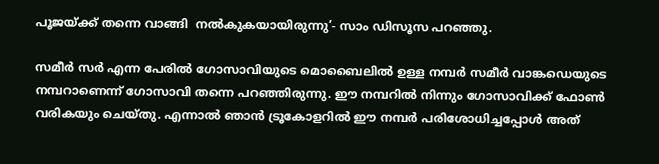പൂജയ്‌ക്ക് തന്നെ വാങ്ങി  നല്‍കുകയായിരുന്നു’- സാം ഡിസൂസ പറഞ്ഞു.

സമീര്‍ സര്‍ എന്ന പേരില്‍ ഗോസാവിയുടെ മൊബൈലില്‍ ഉള്ള നമ്പര്‍ സമീര്‍ വാങ്കഡെയുടെ നമ്പറാണെന്ന് ഗോസാവി തന്നെ പറഞ്ഞിരുന്നു. ഈ നമ്പറില്‍ നിന്നും ഗോസാവിക്ക് ഫോണ്‍ വരികയും ചെയ്തു. എന്നാല്‍ ഞാന്‍ ട്രൂകോളറില്‍ ഈ നമ്പര്‍ പരിശോധിച്ചപ്പോള്‍ അത്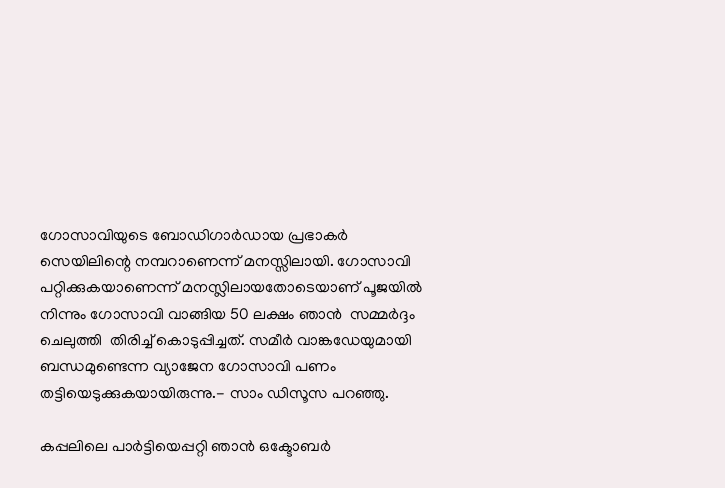ഗോസാവിയുടെ ബോഡിഗാര്‍ഡായ പ്രഭാകര്‍ സെയിലിന്റെ നമ്പറാണെന്ന് മനസ്സിലായി. ഗോസാവി പറ്റിക്കുകയാണെന്ന് മനസ്ലിലായതോടെയാണ് പൂജയില്‍ നിന്നും ഗോസാവി വാങ്ങിയ 50 ലക്ഷം ഞാന്‍  സമ്മര്‍ദ്ദം ചെലുത്തി  തിരിച്ച് കൊടുപ്പിച്ചത്. സമീര്‍ വാങ്കഡേയുമായി ബന്ധമുണ്ടെന്ന വ്യാജേന ഗോസാവി പണം തട്ടിയെടുക്കുകയായിരുന്നു.- സാം ഡിസൂസ പറഞ്ഞു.

കപ്പലിലെ പാര്‍ട്ടിയെപ്പറ്റി ഞാന്‍ ഒക്ടോബര്‍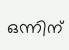ഒന്നിന്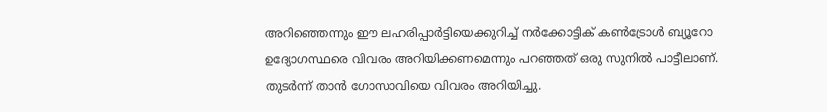അറിഞ്ഞെന്നും ഈ ലഹരിപ്പാര്‍ട്ടിയെക്കുറിച്ച് നര്‍ക്കോട്ടിക് കണ്‍ട്രോള്‍ ബ്യൂറോ ഉദ്യോഗസ്ഥരെ വിവരം അറിയിക്കണമെന്നും പറഞ്ഞത് ഒരു സുനില്‍ പാട്ടീലാണ്. തുടര്‍ന്ന് താന്‍ ഗോസാവിയെ വിവരം അറിയിച്ചു.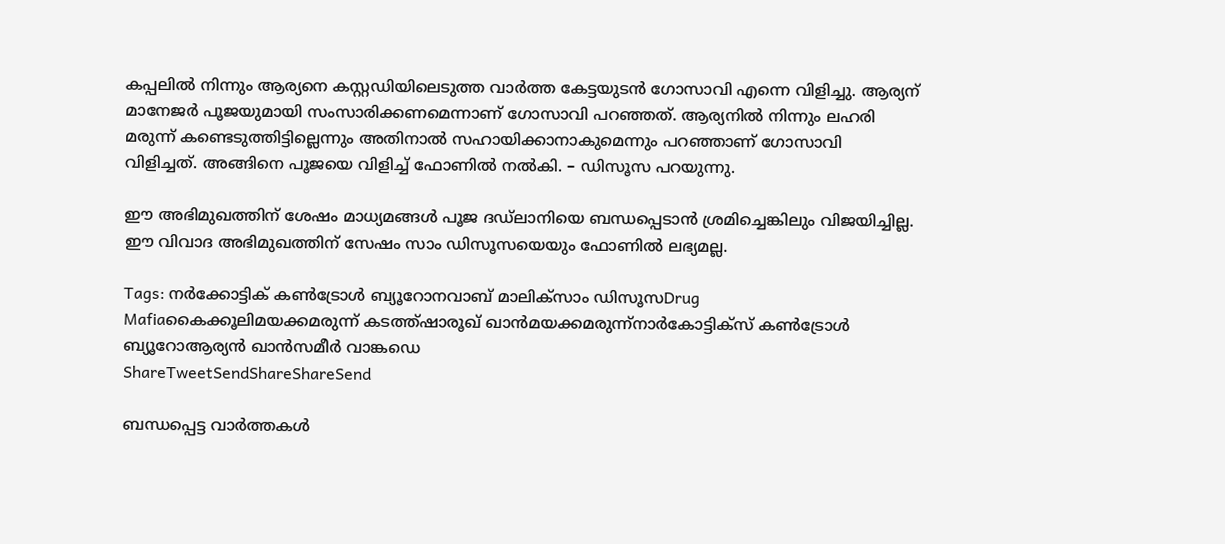കപ്പലില്‍ നിന്നും ആര്യനെ കസ്റ്റഡിയിലെടുത്ത വാര്‍ത്ത കേട്ടയുടന്‍ ഗോസാവി എന്നെ വിളിച്ചു. ആര്യന് മാനേജര്‍ പൂജയുമായി സംസാരിക്കണമെന്നാണ് ഗോസാവി പറഞ്ഞത്. ആര്യനില്‍ നിന്നും ലഹരി മരുന്ന് കണ്ടെടുത്തിട്ടില്ലെന്നും അതിനാല്‍ സഹായിക്കാനാകുമെന്നും പറഞ്ഞാണ് ഗോസാവി വിളിച്ചത്. അങ്ങിനെ പൂജയെ വിളിച്ച് ഫോണില്‍ നല്‍കി. – ഡിസൂസ പറയുന്നു.

ഈ അഭിമുഖത്തിന് ശേഷം മാധ്യമങ്ങള്‍ പൂജ ദഡ്‌ലാനിയെ ബന്ധപ്പെടാന്‍ ശ്രമിച്ചെങ്കിലും വിജയിച്ചില്ല. ഈ വിവാദ അഭിമുഖത്തിന് സേഷം സാം ഡിസൂസയെയും ഫോണില്‍ ലഭ്യമല്ല.

Tags: നര്‍ക്കോട്ടിക് കണ്‍ട്രോള്‍ ബ്യൂറോനവാബ് മാലിക്സാം ഡിസൂസDrug Mafiaകൈക്കൂലിമയക്കമരുന്ന് കടത്ത്ഷാരൂഖ് ഖാന്‍മയക്കമരുന്ന്നാര്‍കോട്ടിക്‌സ് കണ്‍ട്രോള്‍ ബ്യൂറോആര്യന്‍ ഖാന്‍സമീര്‍ വാങ്കഡെ
ShareTweetSendShareShareSend

ബന്ധപ്പെട്ട വാര്‍ത്തകള്‍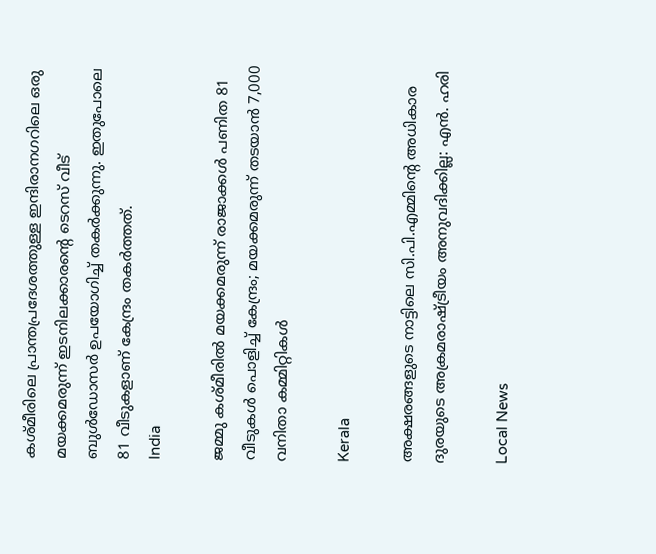കശ്മീരിലെ പ്രാന്തപ്രദേശത്തുള്ള ഇന്ദിരാനഗറിലെ ഒരു മയക്കമരുന്ന് ഇടനിലക്കാരന്‍റെ ടെറസ് വീട് ബുള്‍ഡോസര്‍ ഉപയോഗിച്ച് തകര്‍ക്കുന്നു. ഇതുപോലെ 81 വീടുകളാണ് കേന്ദ്രം തകര്‍ത്തത്.
India

ജമ്മു കശ്മീരില്‍ മയക്കമരുന്ന് രാജാക്കള്‍ പണിത 81 വീടുകൾ പൊളിച്ച് കേന്ദ്രം; മയക്കമരുന്ന് തടയാന്‍ 7,000 വനിതാ കമ്മിറ്റികൾ

Kerala

അക്ഷരങ്ങളുടെ നാട്ടിലെ സി.പി.എമ്മിന്റെ അധികാര ദുരയുടെ അക്രമരാഷ്‌ട്രീയം അനുവദിക്കില്ല: എൻ. ഹരി

Local News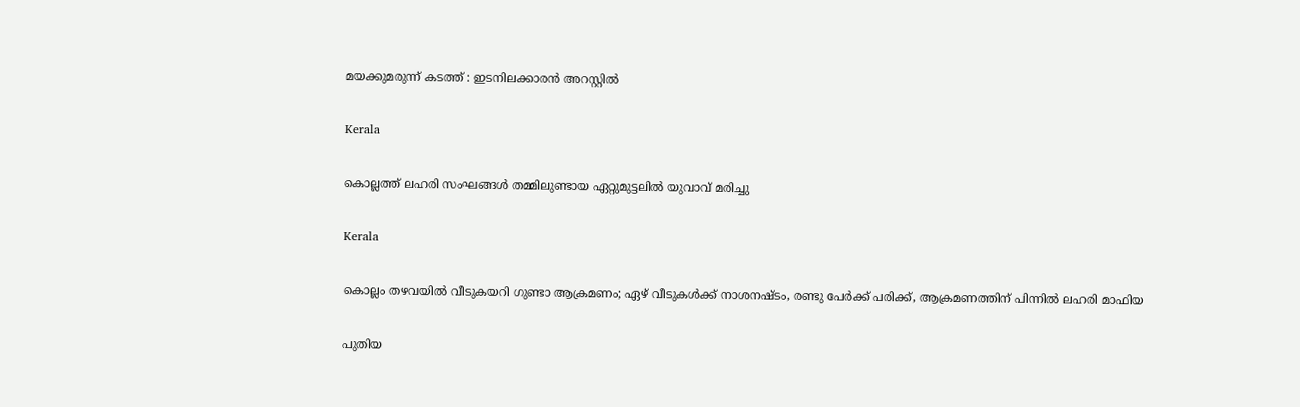മയക്കുമരുന്ന് കടത്ത് : ഇടനിലക്കാരൻ അറസ്റ്റിൽ

Kerala

കൊല്ലത്ത് ലഹരി സംഘങ്ങൾ തമ്മിലുണ്ടായ ഏറ്റുമുട്ടലിൽ യുവാവ് മരിച്ചു

Kerala

കൊല്ലം തഴവയിൽ വീടുകയറി ഗുണ്ടാ ആക്രമണം; ഏഴ് വീടുകൾക്ക് നാശനഷ്ടം, രണ്ടു പേർക്ക് പരിക്ക്, ആക്രമണത്തിന് പിന്നിൽ ലഹരി മാഫിയ

പുതിയ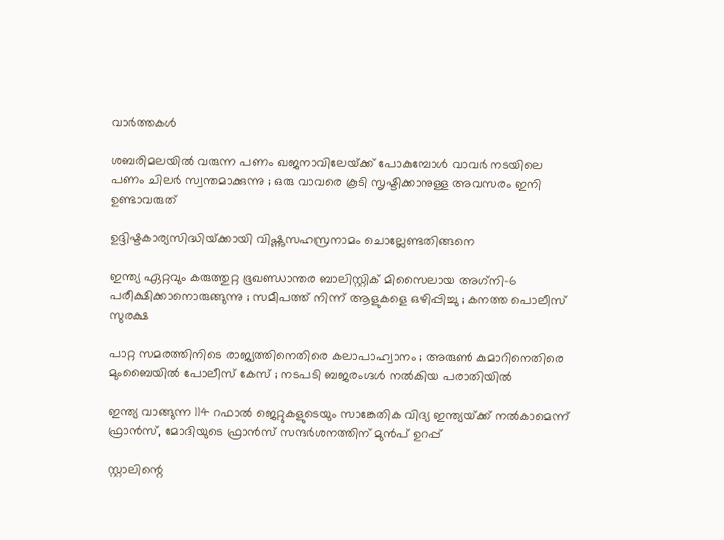വാര്‍ത്തകള്‍

ശബരിമലയിൽ വരുന്ന പണം ഖജനാവിലേയ്‌ക്ക് പോകുമ്പോൾ വാവർ നടയിലെ പണം ചിലർ സ്വന്തമാക്കുന്നു ; ഒരു വാവരെ കൂടി സൃഷ്ടിക്കാനുള്ള അവസരം ഇനി ഉണ്ടാവരുത്

ഉദ്ദിഷ്ടകാര്യസിദ്ധിയ്‌ക്കായി വിഷ്ണുസഹസ്രനാമം ചൊല്ലേണ്ടതിങ്ങനെ

ഇന്ത്യ ഏറ്റവും കരുത്തുറ്റ ഭൂഖണ്ഡാന്തര ബാലിസ്റ്റിക് മിസൈലായ അഗ്‌നി-6 പരീക്ഷിക്കാനൊരുങ്ങുന്നു ; സമീപത്ത് നിന്ന് ആളുകളെ ഒഴിപ്പിച്ചു ; കനത്ത പൊലീസ് സുരക്ഷ

പാറ്റ സമരത്തിനിടെ രാജ്യത്തിനെതിരെ കലാപാഹ്വാനം ; അരുൺ കുമാറിനെതിരെ മുംബൈയിൽ പോലീസ് കേസ് ; നടപടി ബജരംഗ്ദൾ നൽകിയ പരാതിയിൽ

ഇന്ത്യ വാങ്ങുന്ന 114 റഫാല്‍ ജെറ്റുകളുടെയും സാങ്കേതിക വിദ്യ ഇന്ത്യയ്‌ക്ക് നല്‍‍കാമെന്ന് ഫ്രാന്‍സ്, മോദിയുടെ ഫ്രാന്‍സ് സന്ദര്‍ശനത്തിന് മുന്‍പ് ഉറപ്പ്

സ്റ്റാലിന്റെ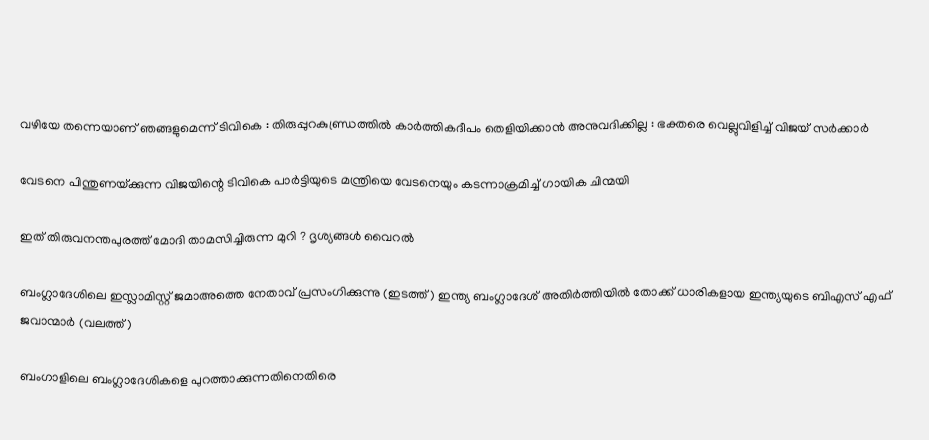വഴിയേ തന്നെയാണ് ഞങ്ങളുമെന്ന് ടിവികെ : തിരുപ്പുറകുണ്ഡ്രത്തിൽ കാർത്തികദീപം തെളിയിക്കാൻ അനുവദിക്കില്ല : ഭക്തരെ വെല്ലുവിളിച്ച് വിജയ് സർക്കാർ

വേടനെ പിന്തുണയ്‌ക്കുന്ന വിജയിന്റെ ടിവികെ പാര്‍ട്ടിയുടെ മന്ത്രിയെ വേടനെയും കടന്നാക്രമിച്ച് ഗായിക ചിന്മയി

ഇത് തിരുവനന്തപുരത്ത് മോദി താമസിച്ചിരുന്ന മുറി ? ദൃശ്യങ്ങൾ വൈറൽ

ബംഗ്ലാദേശിലെ ഇസ്ലാമിസ്റ്റ് ജമാഅത്തെ നേതാവ് പ്രസംഗിക്കുന്നു (ഇടത്ത്) ഇന്ത്യ ബംഗ്ലാദേശ് അതിര്‍ത്തിയില്‍ തോക്ക് ധാരികളായ ഇന്ത്യയുടെ ബിഎസ് എഫ് ജവാന്മാര്‍ (വലത്ത്)

ബംഗാളിലെ ബംഗ്ലാദേശികളെ പുറത്താക്കുന്നതിനെതിരെ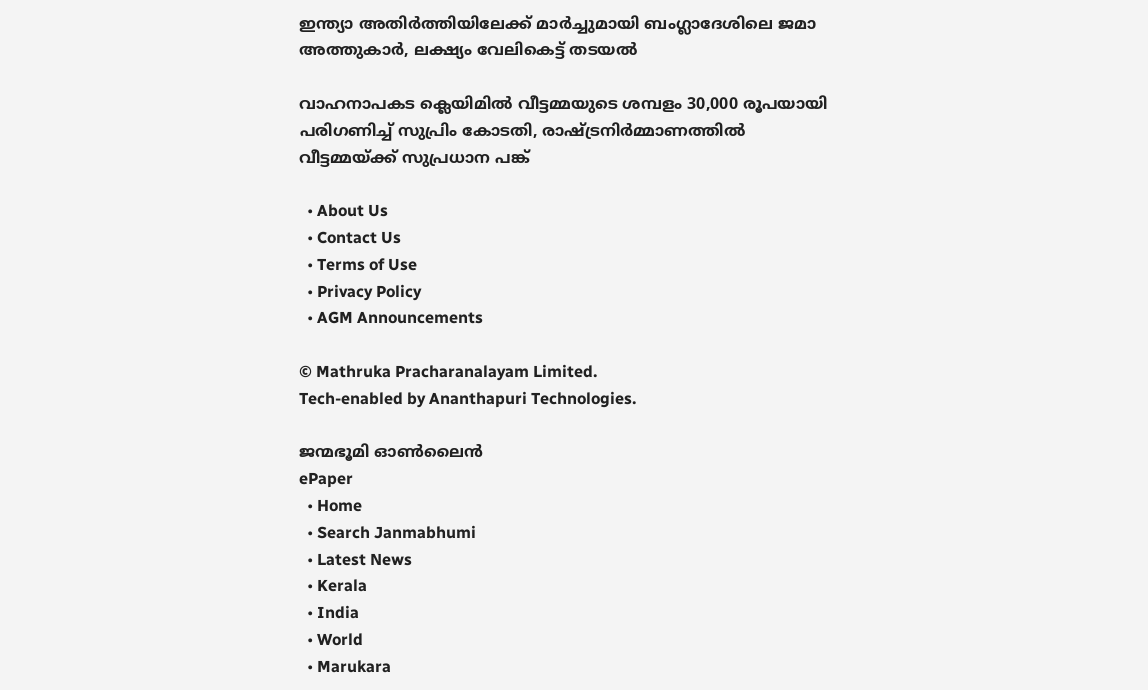ഇന്ത്യാ അതിര്‍ത്തിയിലേക്ക് മാര്‍ച്ചുമായി ബംഗ്ലാദേശിലെ ജമാ അത്തുകാര്‍, ലക്ഷ്യം വേലികെട്ട് തടയല്‍

വാഹനാപകട ക്ലെയിമില്‍ വീട്ടമ്മയുടെ ശമ്പളം 30,000 രൂപയായി പരിഗണിച്ച് സുപ്രിം കോടതി, രാഷ്‌ട്രനിര്‍മ്മാണത്തില്‍ വീട്ടമ്മയ്‌ക്ക് സുപ്രധാന പങ്ക്

  • About Us
  • Contact Us
  • Terms of Use
  • Privacy Policy
  • AGM Announcements

© Mathruka Pracharanalayam Limited.
Tech-enabled by Ananthapuri Technologies.

ജന്മഭൂമി ഓണ്‍ലൈന്‍
ePaper
  • Home
  • Search Janmabhumi
  • Latest News
  • Kerala
  • India
  • World
  • Marukara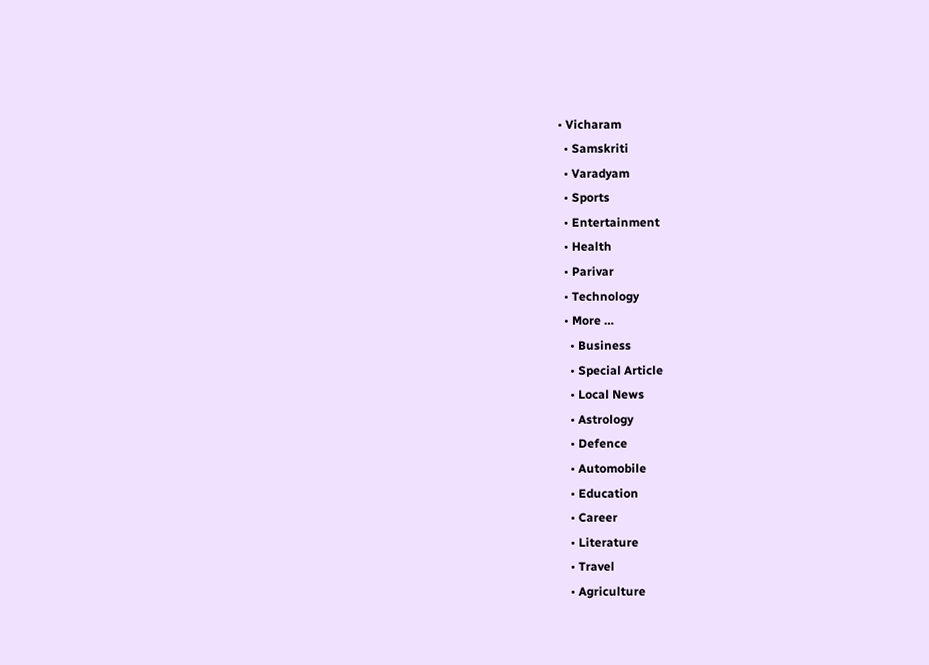• Vicharam
  • Samskriti
  • Varadyam
  • Sports
  • Entertainment
  • Health
  • Parivar
  • Technology
  • More …
    • Business
    • Special Article
    • Local News
    • Astrology
    • Defence
    • Automobile
    • Education
    • Career
    • Literature
    • Travel
    • Agriculture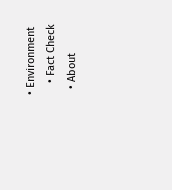• Environment
    • Fact Check
  • About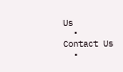Us
  • Contact Us
  •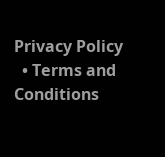Privacy Policy
  • Terms and Conditions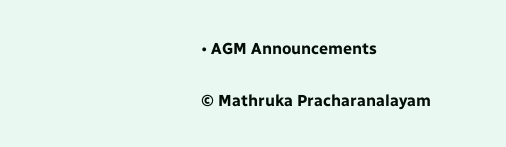• AGM Announcements

© Mathruka Pracharanalayam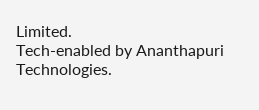Limited.
Tech-enabled by Ananthapuri Technologies.